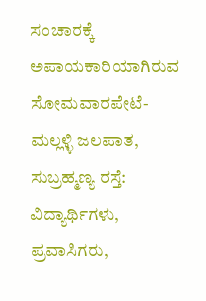ಸಂಚಾರಕ್ಕೆ ಅಪಾಯಕಾರಿಯಾಗಿರುವ ಸೋಮವಾರಪೇಟೆ-ಮಲ್ಲಳ್ಳಿ ಜಲಪಾತ, ಸುಬ್ರಹ್ಮಣ್ಯ ರಸ್ತೆ: ವಿದ್ಯಾರ್ಥಿಗಳು, ಪ್ರವಾಸಿಗರು,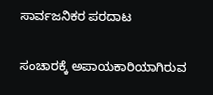ಸಾರ್ವಜನಿಕರ ಪರದಾಟ

ಸಂಚಾರಕ್ಕೆ ಅಪಾಯಕಾರಿಯಾಗಿರುವ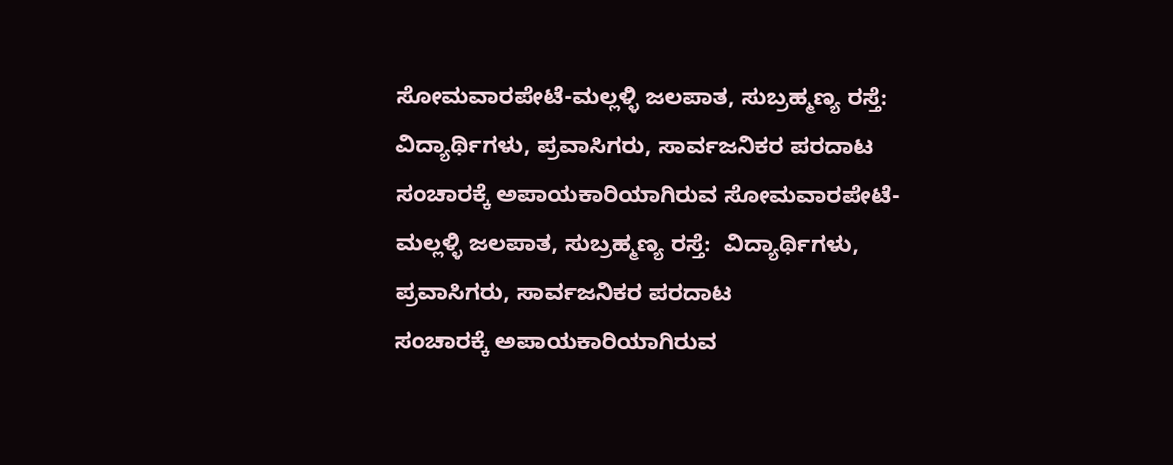ಸೋಮವಾರಪೇಟೆ-ಮಲ್ಲಳ್ಳಿ ಜಲಪಾತ, ಸುಬ್ರಹ್ಮಣ್ಯ ರಸ್ತೆ:  ವಿದ್ಯಾರ್ಥಿಗಳು, ಪ್ರವಾಸಿಗರು, ಸಾರ್ವಜನಿಕರ ಪರದಾಟ
ಸಂಚಾರಕ್ಕೆ ಅಪಾಯಕಾರಿಯಾಗಿರುವ ಸೋಮವಾರಪೇಟೆ-ಮಲ್ಲಳ್ಳಿ ಜಲಪಾತ, ಸುಬ್ರಹ್ಮಣ್ಯ ರಸ್ತೆ:  ವಿದ್ಯಾರ್ಥಿಗಳು, ಪ್ರವಾಸಿಗರು, ಸಾರ್ವಜನಿಕರ ಪರದಾಟ
ಸಂಚಾರಕ್ಕೆ ಅಪಾಯಕಾರಿಯಾಗಿರುವ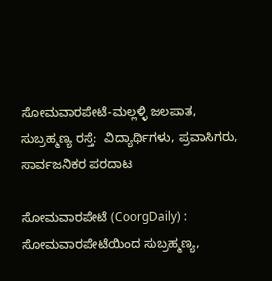ಸೋಮವಾರಪೇಟೆ-ಮಲ್ಲಳ್ಳಿ ಜಲಪಾತ, ಸುಬ್ರಹ್ಮಣ್ಯ ರಸ್ತೆ:  ವಿದ್ಯಾರ್ಥಿಗಳು, ಪ್ರವಾಸಿಗರು, ಸಾರ್ವಜನಿಕರ ಪರದಾಟ

ಸೋಮವಾರಪೇಟೆ (CoorgDaily) : ಸೋಮವಾರಪೇಟೆಯಿಂದ ಸುಬ್ರಹ್ಮಣ್ಯ,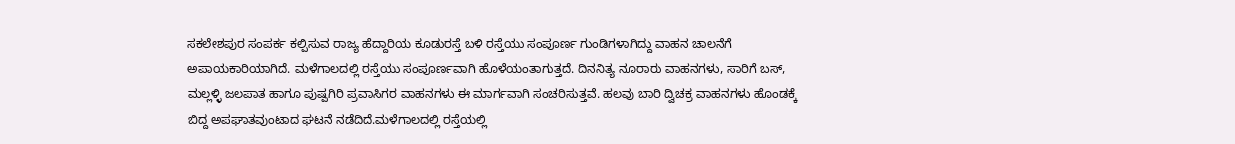ಸಕಲೇಶಪುರ ಸಂಪರ್ಕ ಕಲ್ಪಿಸುವ ರಾಜ್ಯ ಹೆದ್ದಾರಿಯ ಕೂಡುರಸ್ತೆ ಬಳಿ ರಸ್ತೆಯು ಸಂಪೂರ್ಣ ಗುಂಡಿಗಳಾಗಿದ್ದು ವಾಹನ ಚಾಲನೆಗೆ ಅಪಾಯಕಾರಿಯಾಗಿದೆ. ಮಳೆಗಾಲದಲ್ಲಿ ರಸ್ತೆಯು ಸಂಪೂರ್ಣವಾಗಿ ಹೊಳೆಯಂತಾಗುತ್ತದೆ. ದಿನನಿತ್ಯ ನೂರಾರು ವಾಹನಗಳು, ಸಾರಿಗೆ ಬಸ್, ಮಲ್ಲಳ್ಳಿ ಜಲಪಾತ ಹಾಗೂ ಪುಷ್ಪಗಿರಿ ಪ್ರವಾಸಿಗರ ವಾಹನಗಳು ಈ ಮಾರ್ಗವಾಗಿ ಸಂಚರಿಸುತ್ತವೆ. ಹಲವು ಬಾರಿ ದ್ವಿಚಕ್ರ ವಾಹನಗಳು ಹೊಂಡಕ್ಕೆ ಬಿದ್ದ ಅಪಘಾತವುಂಟಾದ ಘಟನೆ ನಡೆದಿದೆ.ಮಳೆಗಾಲದಲ್ಲಿ ರಸ್ತೆಯಲ್ಲಿ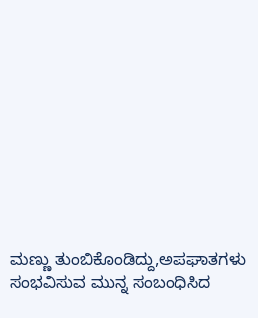ಮಣ್ಣು ತುಂಬಿಕೊಂಡಿದ್ದು,ಅಪಘಾತಗಳು ಸಂಭವಿಸುವ ಮುನ್ನ ಸಂಬಂಧಿಸಿದ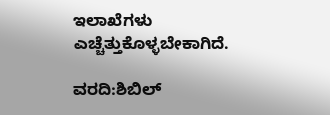ಇಲಾಖೆಗಳು ಎಚ್ಚೆತ್ತುಕೊಳ್ಳಬೇಕಾಗಿದೆ.

ವರದಿ:ಶಿಬಿಲ್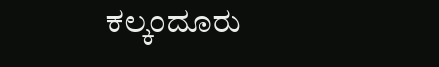ಕಲ್ಕಂದೂರು